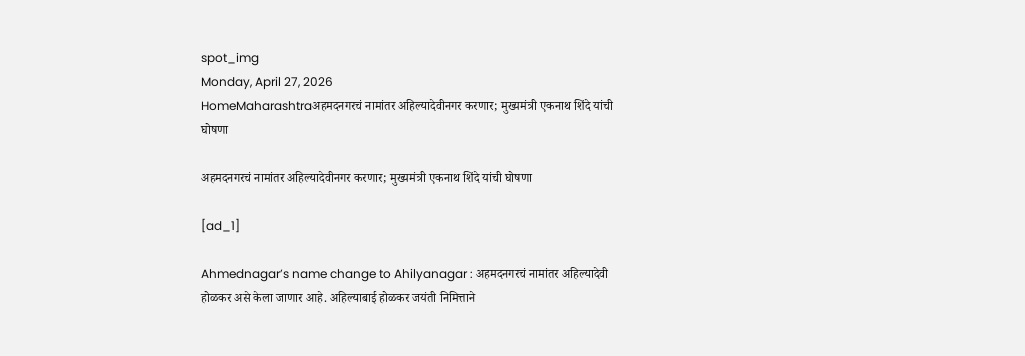spot_img
Monday, April 27, 2026
HomeMaharashtraअहमदनगरचं नामांतर अहिल्यादेवीनगर करणार; मुख्यमंत्री एकनाथ शिंदे यांची घोषणा

अहमदनगरचं नामांतर अहिल्यादेवीनगर करणार; मुख्यमंत्री एकनाथ शिंदे यांची घोषणा

[ad_1]

Ahmednagar’s name change to Ahilyanagar : अहमदनगरचं नामांतर अहिल्यादेवी होळकर असे केला जाणार आहे. अहिल्याबाई होळकर जयंती निमित्ताने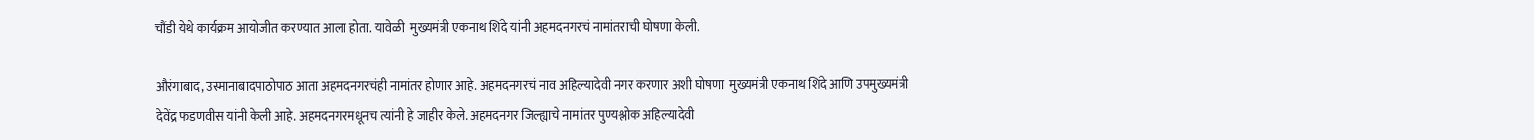चौंडी येथे कार्यक्रम आयोजीत करण्यात आला होता. यावेळी  मुख्यमंत्री एकनाथ शिंदे यांनी अहमदनगरचं नामांतराची घोषणा केली.

औरंगाबाद, उस्मानाबादपाठोपाठ आता अहमदनगरचंही नामांतर होणार आहे. अहमदनगरचं नाव अहिल्यादेवी नगर करणार अशी घोषणा  मुख्यमंत्री एकनाथ शिंदे आणि उपमुख्यमंत्री देवेंद्र फडणवीस यांनी केली आहे. अहमदनगरमधूनच त्यांनी हे जाहीर केले. अहमदनगर जिल्ह्याचे नामांतर पुण्यश्लोक अहिल्यादेवी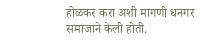होळकर करा अशी मागणी धनगर समाजाने केली होती.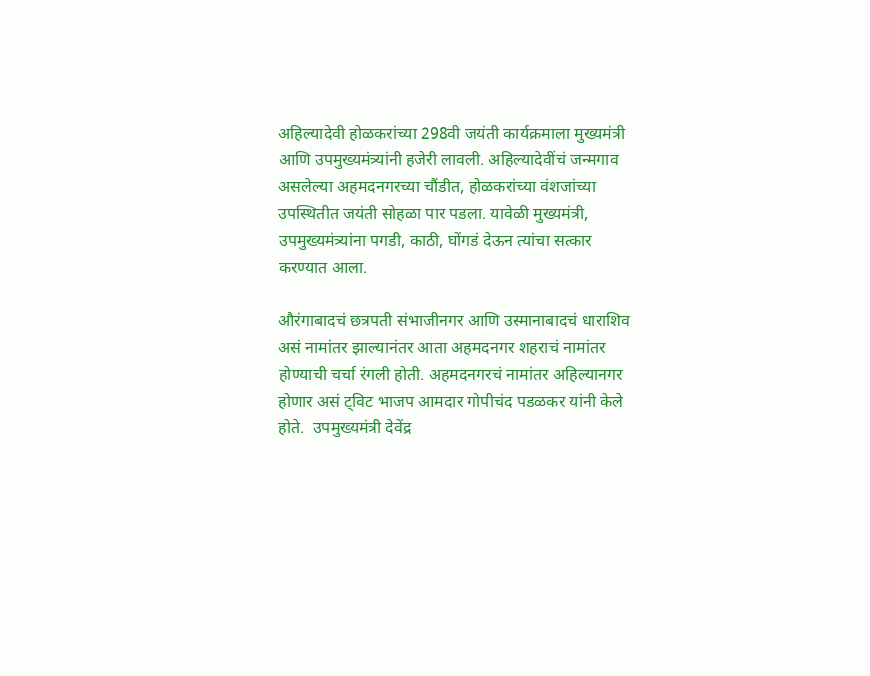अहिल्यादेवी होळकरांच्या 298वी जयंती कार्यक्रमाला मुख्यमंत्री आणि उपमुख्यमंत्र्यांनी हजेरी लावली. अहिल्यादेवींचं जन्मगाव असलेल्या अहमदनगरच्या चौंडीत, होळकरांच्या वंशजांच्या उपस्थितीत जयंती सोहळा पार पडला. यावेळी मुख्यमंत्री, उपमुख्यमंत्र्यांना पगडी, काठी, घोंगडं देऊन त्यांचा सत्कार करण्यात आला.

औरंगाबादचं छत्रपती संभाजीनगर आणि उस्मानाबादचं धाराशिव असं नामांतर झाल्यानंतर आता अहमदनगर शहराचं नामांतर होण्याची चर्चा रंगली होती. अहमदनगरचं नामांतर अहिल्यानगर होणार असं ट्विट भाजप आमदार गोपीचंद पडळकर यांनी केले होते.  उपमुख्यमंत्री देवेंद्र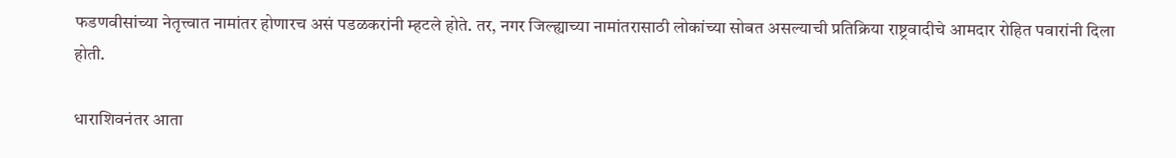फडणवीसांच्या नेतृत्त्वात नामांतर होणारच असं पडळकरांनी म्हटले होते. तर, नगर जिल्ह्याच्या नामांतरासाठी लोकांच्या सोबत असल्याची प्रतिक्रिया राष्ट्रवादीचे आमदार रोहित पवारांनी दिला होती.

धाराशिवनंतर आता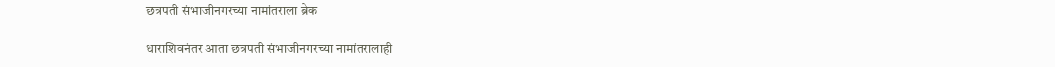छत्रपती संभाजीनगरच्या नामांतराला ब्रेक

धाराशिवनंतर आता छत्रपती संभाजीनगरच्या नामांतरालाही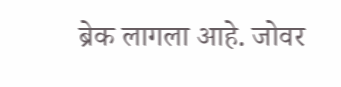ब्रेक लागला आहे. जोवर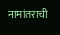नामांतराची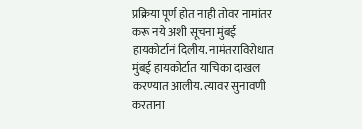प्रक्रिया पूर्ण होत नाही तोवर नामांतर करू नये अशी सूचना मुंबई हायकोर्टानं दिलीय. नामंतराविरोधात मुंबई हायकोर्टात याचिका दाखल करण्यात आलीय. त्यावर सुनावणी करताना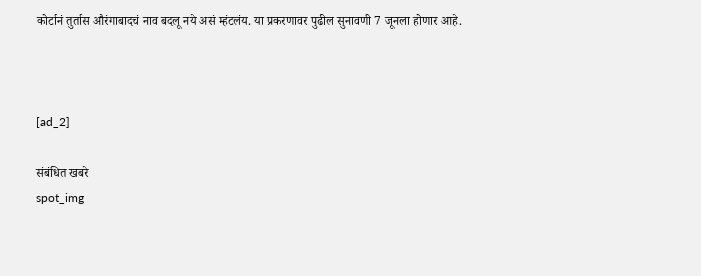कोर्टानं तुर्तास औरंगाबादचं नाव बदलू नये असं म्हंटलंय. या प्रकरणावर पुढील सुनावणी 7 जूनला होणार आहे.



[ad_2]

संबंधित खबरे
spot_img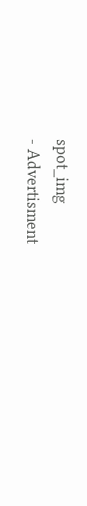spot_img
- Advertisment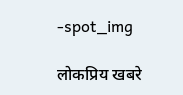-spot_img

लोकप्रिय खबरे